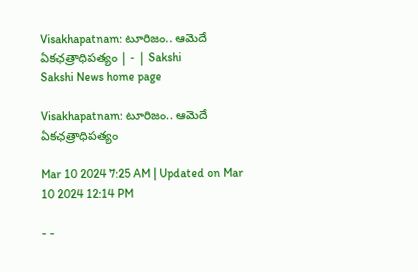Visakhapatnam: టూరిజం.. ఆమెదే ఏకఛత్రాధిపత్యం | - | Sakshi
Sakshi News home page

Visakhapatnam: టూరిజం.. ఆమెదే ఏకఛత్రాధిపత్యం

Mar 10 2024 7:25 AM | Updated on Mar 10 2024 12:14 PM

- -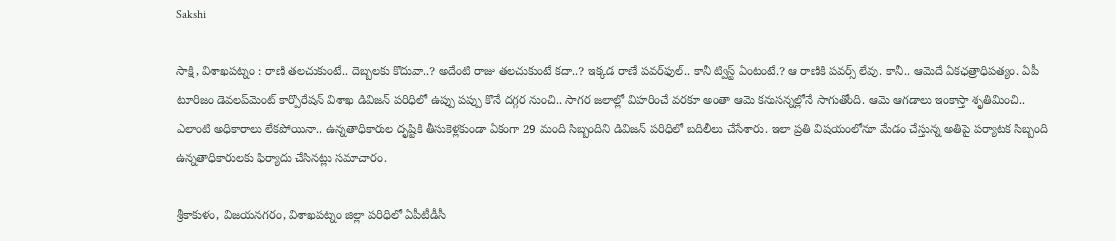Sakshi

సాక్షి, విశాఖపట్నం : రాణి తలచుకుంటే.. దెబ్బలకు కొదువా..? అదేంటి రాజు తలచుకుంటే కదా..? ఇక్కడ రాణే పవర్‌ఫుల్‌.. కానీ ట్విస్ట్‌ ఏంటంటే.? ఆ రాణికి పవర్స్‌ లేవు. కానీ.. ఆమెదే ఏకఛత్రాధిపత్యం. ఏపీ టూరిజం డెవలప్‌మెంట్‌ కార్పొరేషన్‌ విశాఖ డివిజన్‌ పరిధిలో ఉప్పు పప్పు కొనే దగ్గర నుంచి.. సాగర జలాల్లో విహరించే వరకూ అంతా ఆమె కనుసన్నల్లోనే సాగుతోంది. ఆమె ఆగడాలు ఇంకాస్తా శృతిమించి.. ఎలాంటి అధికారాలు లేకపోయినా.. ఉన్నతాధికారుల దృష్టికి తీసుకెళ్లకుండా ఏకంగా 29 మంది సిబ్బందిని డివిజన్‌ పరిధిలో బదిలీలు చేసేశారు. ఇలా ప్రతి విషయంలోనూ మేడం చేస్తున్న అతిపై పర్యాటక సిబ్బంది ఉన్నతాధికారులకు ఫిర్యాదు చేసినట్లు సమాచారం.

శ్రీకాకుళం, విజయనగరం, విశాఖపట్నం జిల్లా పరిధిలో ఏపీటీడీసీ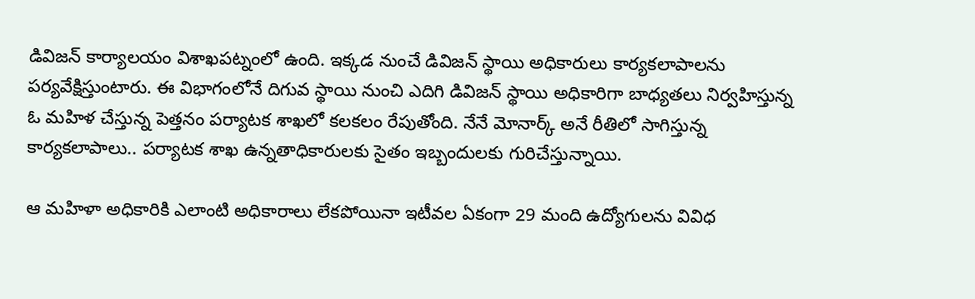డివిజన్‌ కార్యాలయం విశాఖపట్నంలో ఉంది. ఇక్కడ నుంచే డివిజన్‌ స్థాయి అధికారులు కార్యకలాపాలను పర్యవేక్షిస్తుంటారు. ఈ విభాగంలోనే దిగువ స్థాయి నుంచి ఎదిగి డివిజన్‌ స్థాయి అధికారిగా బాధ్యతలు నిర్వహిస్తున్న ఓ మహిళ చేస్తున్న పెత్తనం పర్యాటక శాఖలో కలకలం రేపుతోంది. నేనే మోనార్క్‌ అనే రీతిలో సాగిస్తున్న కార్యకలాపాలు.. పర్యాటక శాఖ ఉన్నతాధికారులకు సైతం ఇబ్బందులకు గురిచేస్తున్నాయి.

ఆ మహిళా అధికారికి ఎలాంటి అధికారాలు లేకపోయినా ఇటీవల ఏకంగా 29 మంది ఉద్యోగులను వివిధ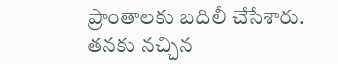ప్రాంతాలకు బదిలీ చేసేశారు. తనకు నచ్చిన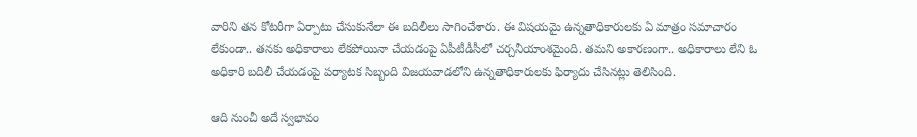వారిని తన కోటరీగా ఏర్పాటు చేసుకునేలా ఈ బదిలీలు సాగించేశారు. ఈ విషయమై ఉన్నతాధికారులకు ఏ మాత్రం సమాచారం లేకుండా.. తనకు అధికారాలు లేకపోయినా చేయడంపై ఏపీటీడీసీలో చర్చనీయాంశమైంది. తమని అకారణంగా.. అధికారాలు లేని ఓ అధికారి బదిలీ చేయడంపై పర్యాటక సిబ్బంది విజయవాడలోని ఉన్నతాధికారులకు ఫిర్యాదు చేసినట్లు తెలిసింది.

ఆది నుంచీ అదే స్వభావం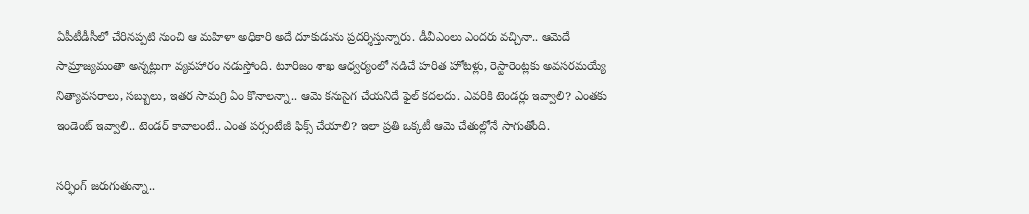ఏపీటీడీసీలో చేరినప్పటి నుంచి ఆ మహిళా అధికారి అదే దూకుడును ప్రదర్శిస్తున్నారు. డీవీఎంలు ఎందరు వచ్చినా.. ఆమెదే సామ్రాజ్యమంతా అన్నట్లుగా వ్యవహారం నడుస్తోంది. టూరిజం శాఖ ఆధ్వర్యంలో నడిచే హరిత హోటళ్లు, రెస్టారెంట్లకు అవసరమయ్యే నిత్యావసరాలు, సబ్బులు, ఇతర సామగ్రి ఏం కొనాలన్నా.. ఆమె కనుసైగ చేయనిదే ఫైల్‌ కదలదు. ఎవరికి టెండర్లు ఇవ్వాలి? ఎంతకు ఇండెంట్‌ ఇవ్వాలి.. టెండర్‌ కావాలంటే.. ఎంత పర్సంటేజీ ఫిక్స్‌ చేయాలి? ఇలా ప్రతి ఒక్కటీ ఆమె చేతుల్లోనే సాగుతోంది.

సర్ఫింగ్‌ జరుగుతున్నా..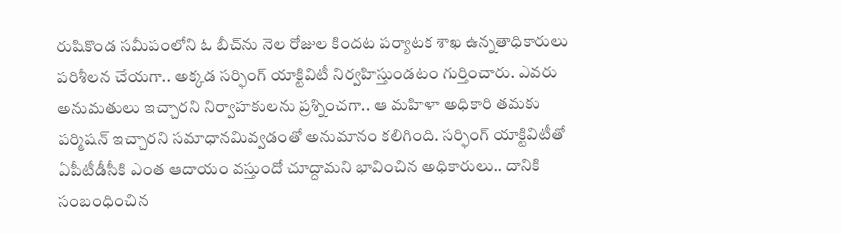రుషికొండ సమీపంలోని ఓ బీచ్‌ను నెల రోజుల కిందట పర్యాటక శాఖ ఉన్నతాధికారులు పరిశీలన చేయగా.. అక్కడ సర్ఫింగ్‌ యాక్టివిటీ నిర్వహిస్తుండటం గుర్తించారు. ఎవరు అనుమతులు ఇచ్చారని నిర్వాహకులను ప్రశ్నించగా.. ఆ మహిళా అధికారి తమకు పర్మిషన్‌ ఇచ్చారని సమాధానమివ్వడంతో అనుమానం కలిగింది. సర్ఫింగ్‌ యాక్టివిటీతో ఏపీటీడీసీకి ఎంత ఆదాయం వస్తుందో చూద్దామని భావించిన అధికారులు.. దానికి సంబంధించిన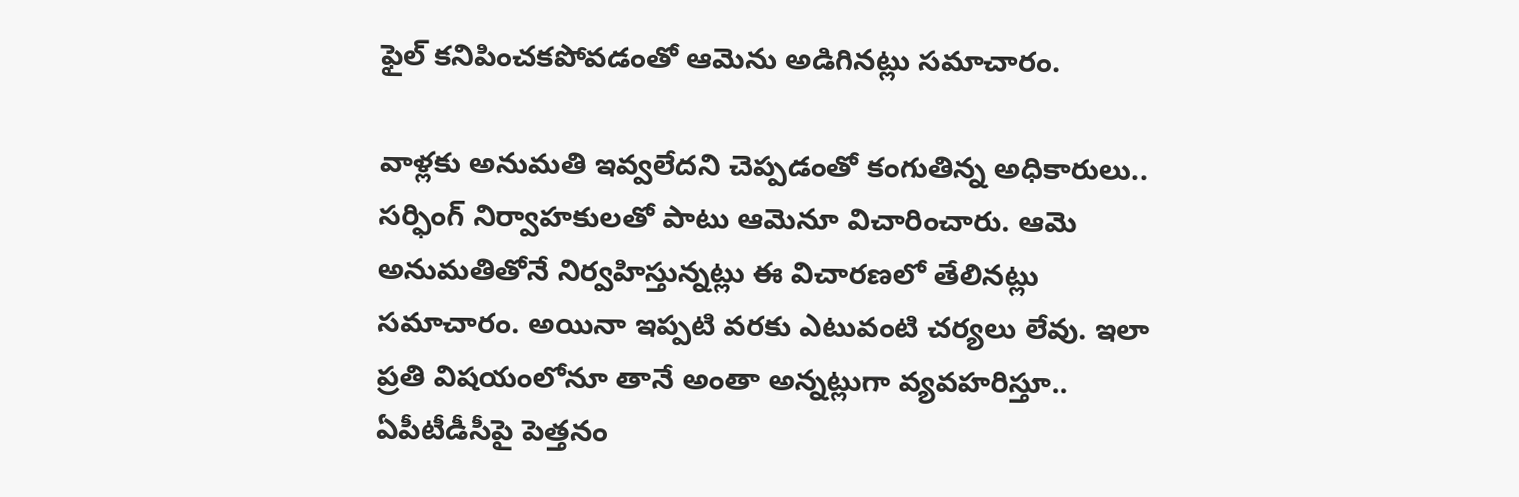ఫైల్‌ కనిపించకపోవడంతో ఆమెను అడిగినట్లు సమాచారం.

వాళ్లకు అనుమతి ఇవ్వలేదని చెప్పడంతో కంగుతిన్న అధికారులు.. సర్ఫింగ్‌ నిర్వాహకులతో పాటు ఆమెనూ విచారించారు. ఆమె అనుమతితోనే నిర్వహిస్తున్నట్లు ఈ విచారణలో తేలినట్లు సమాచారం. అయినా ఇప్పటి వరకు ఎటువంటి చర్యలు లేవు. ఇలా ప్రతి విషయంలోనూ తానే అంతా అన్నట్లుగా వ్యవహరిస్తూ.. ఏపీటీడీసీపై పెత్తనం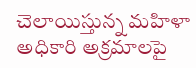చెలాయిస్తున్న మహిళా అధికారి అక్రమాలపై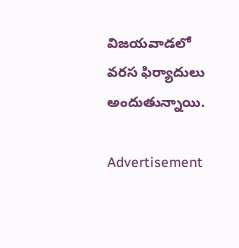విజయవాడలో వరస ఫిర్యాదులు అందుతున్నాయి.

Advertisement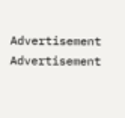Advertisement
Advertisement